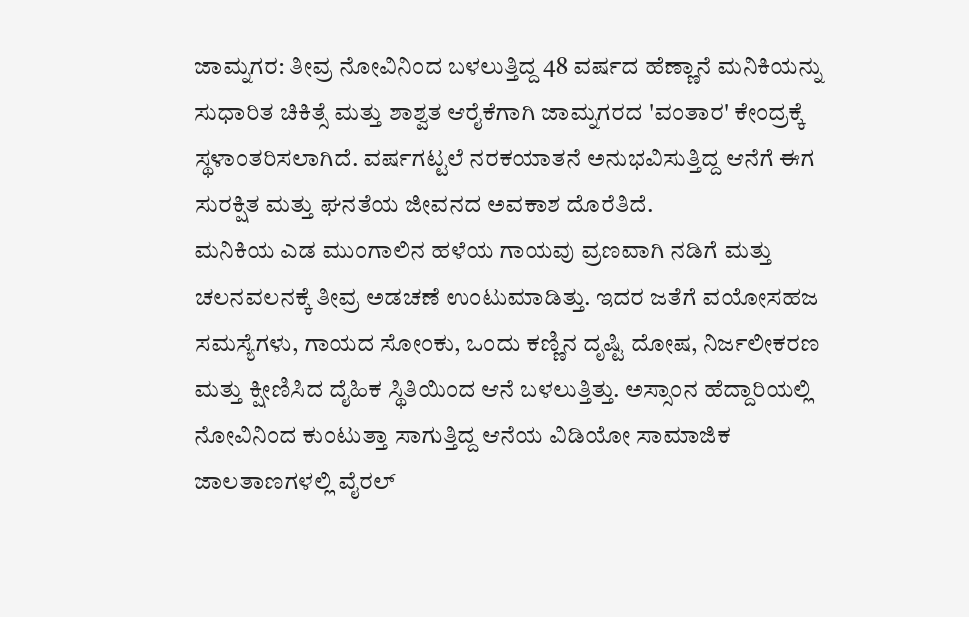ಜಾಮ್ನಗರ: ತೀವ್ರ ನೋವಿನಿಂದ ಬಳಲುತ್ತಿದ್ದ 48 ವರ್ಷದ ಹೆಣ್ಣಾನೆ ಮನಿಕಿಯನ್ನು ಸುಧಾರಿತ ಚಿಕಿತ್ಸೆ ಮತ್ತು ಶಾಶ್ವತ ಆರೈಕೆಗಾಗಿ ಜಾಮ್ನಗರದ 'ವಂತಾರ' ಕೇಂದ್ರಕ್ಕೆ ಸ್ಥಳಾಂತರಿಸಲಾಗಿದೆ. ವರ್ಷಗಟ್ಟಲೆ ನರಕಯಾತನೆ ಅನುಭವಿಸುತ್ತಿದ್ದ ಆನೆಗೆ ಈಗ ಸುರಕ್ಷಿತ ಮತ್ತು ಘನತೆಯ ಜೀವನದ ಅವಕಾಶ ದೊರೆತಿದೆ.
ಮನಿಕಿಯ ಎಡ ಮುಂಗಾಲಿನ ಹಳೆಯ ಗಾಯವು ವ್ರಣವಾಗಿ ನಡಿಗೆ ಮತ್ತು ಚಲನವಲನಕ್ಕೆ ತೀವ್ರ ಅಡಚಣೆ ಉಂಟುಮಾಡಿತ್ತು. ಇದರ ಜತೆಗೆ ವಯೋಸಹಜ ಸಮಸ್ಯೆಗಳು, ಗಾಯದ ಸೋಂಕು, ಒಂದು ಕಣ್ಣಿನ ದೃಷ್ಟಿ ದೋಷ, ನಿರ್ಜಲೀಕರಣ ಮತ್ತು ಕ್ಷೀಣಿಸಿದ ದೈಹಿಕ ಸ್ಥಿತಿಯಿಂದ ಆನೆ ಬಳಲುತ್ತಿತ್ತು. ಅಸ್ಸಾಂನ ಹೆದ್ದಾರಿಯಲ್ಲಿ ನೋವಿನಿಂದ ಕುಂಟುತ್ತಾ ಸಾಗುತ್ತಿದ್ದ ಆನೆಯ ವಿಡಿಯೋ ಸಾಮಾಜಿಕ ಜಾಲತಾಣಗಳಲ್ಲಿ ವೈರಲ್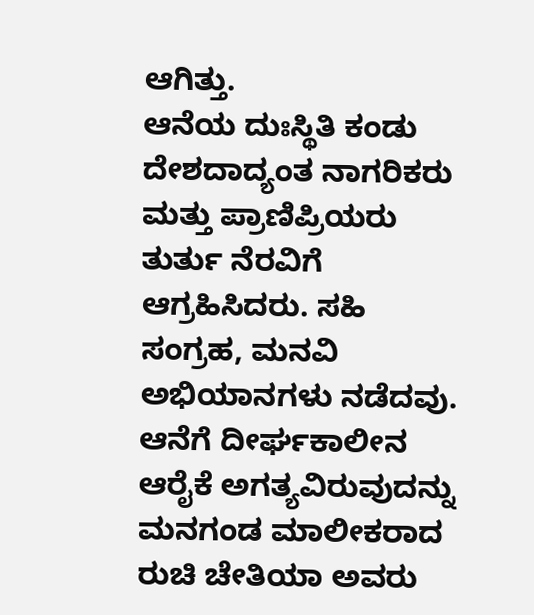ಆಗಿತ್ತು.
ಆನೆಯ ದುಃಸ್ಥಿತಿ ಕಂಡು ದೇಶದಾದ್ಯಂತ ನಾಗರಿಕರು ಮತ್ತು ಪ್ರಾಣಿಪ್ರಿಯರು ತುರ್ತು ನೆರವಿಗೆ ಆಗ್ರಹಿಸಿದರು. ಸಹಿ ಸಂಗ್ರಹ, ಮನವಿ ಅಭಿಯಾನಗಳು ನಡೆದವು. ಆನೆಗೆ ದೀರ್ಘಕಾಲೀನ ಆರೈಕೆ ಅಗತ್ಯವಿರುವುದನ್ನು ಮನಗಂಡ ಮಾಲೀಕರಾದ ರುಚಿ ಚೇತಿಯಾ ಅವರು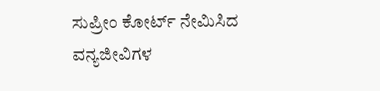ಸುಪ್ರೀಂ ಕೋರ್ಟ್ ನೇಮಿಸಿದ ವನ್ಯಜೀವಿಗಳ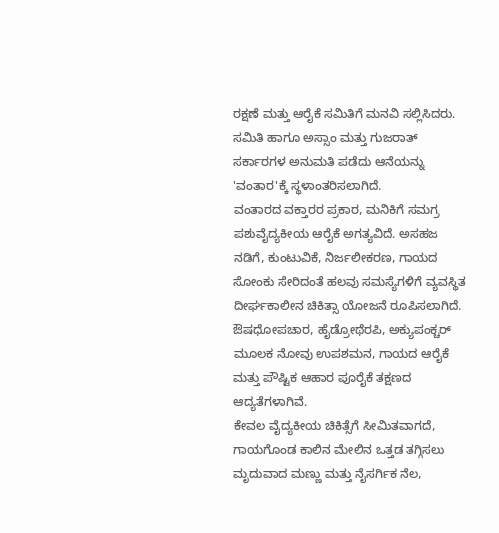ರಕ್ಷಣೆ ಮತ್ತು ಆರೈಕೆ ಸಮಿತಿಗೆ ಮನವಿ ಸಲ್ಲಿಸಿದರು. ಸಮಿತಿ ಹಾಗೂ ಅಸ್ಸಾಂ ಮತ್ತು ಗುಜರಾತ್ ಸರ್ಕಾರಗಳ ಅನುಮತಿ ಪಡೆದು ಆನೆಯನ್ನು 'ವಂತಾರ'ಕ್ಕೆ ಸ್ಥಳಾಂತರಿಸಲಾಗಿದೆ.
ವಂತಾರದ ವಕ್ತಾರರ ಪ್ರಕಾರ, ಮನಿಕಿಗೆ ಸಮಗ್ರ ಪಶುವೈದ್ಯಕೀಯ ಆರೈಕೆ ಅಗತ್ಯವಿದೆ. ಅಸಹಜ ನಡಿಗೆ, ಕುಂಟುವಿಕೆ, ನಿರ್ಜಲೀಕರಣ, ಗಾಯದ ಸೋಂಕು ಸೇರಿದಂತೆ ಹಲವು ಸಮಸ್ಯೆಗಳಿಗೆ ವ್ಯವಸ್ಥಿತ ದೀರ್ಘಕಾಲೀನ ಚಿಕಿತ್ಸಾ ಯೋಜನೆ ರೂಪಿಸಲಾಗಿದೆ. ಔಷಧೋಪಚಾರ, ಹೈಡ್ರೋಥೆರಪಿ, ಅಕ್ಯುಪಂಕ್ಚರ್ ಮೂಲಕ ನೋವು ಉಪಶಮನ, ಗಾಯದ ಆರೈಕೆ ಮತ್ತು ಪೌಷ್ಟಿಕ ಆಹಾರ ಪೂರೈಕೆ ತಕ್ಷಣದ ಆದ್ಯತೆಗಳಾಗಿವೆ.
ಕೇವಲ ವೈದ್ಯಕೀಯ ಚಿಕಿತ್ಸೆಗೆ ಸೀಮಿತವಾಗದೆ, ಗಾಯಗೊಂಡ ಕಾಲಿನ ಮೇಲಿನ ಒತ್ತಡ ತಗ್ಗಿಸಲು ಮೃದುವಾದ ಮಣ್ಣು ಮತ್ತು ನೈಸರ್ಗಿಕ ನೆಲ,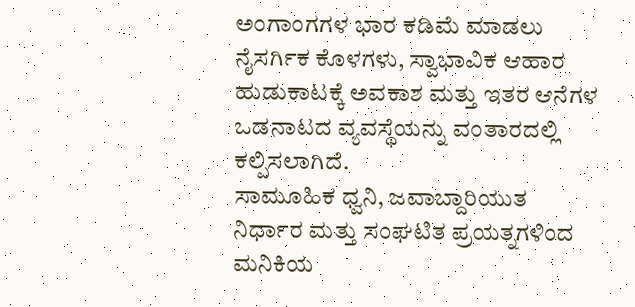ಅಂಗಾಂಗಗಳ ಭಾರ ಕಡಿಮೆ ಮಾಡಲು ನೈಸರ್ಗಿಕ ಕೊಳಗಳು, ಸ್ವಾಭಾವಿಕ ಆಹಾರ ಹುಡುಕಾಟಕ್ಕೆ ಅವಕಾಶ ಮತ್ತು ಇತರ ಆನೆಗಳ ಒಡನಾಟದ ವ್ಯವಸ್ಥೆಯನ್ನು ವಂತಾರದಲ್ಲಿ ಕಲ್ಪಿಸಲಾಗಿದೆ.
ಸಾಮೂಹಿಕ ಧ್ವನಿ, ಜವಾಬ್ದಾರಿಯುತ ನಿರ್ಧಾರ ಮತ್ತು ಸಂಘಟಿತ ಪ್ರಯತ್ನಗಳಿಂದ ಮನಿಕಿಯ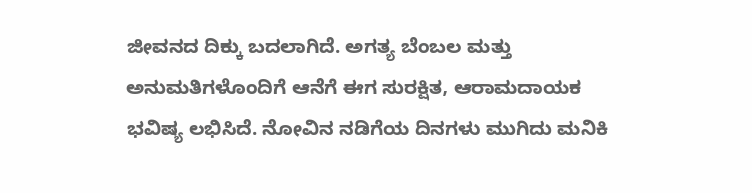ಜೀವನದ ದಿಕ್ಕು ಬದಲಾಗಿದೆ. ಅಗತ್ಯ ಬೆಂಬಲ ಮತ್ತು ಅನುಮತಿಗಳೊಂದಿಗೆ ಆನೆಗೆ ಈಗ ಸುರಕ್ಷಿತ, ಆರಾಮದಾಯಕ ಭವಿಷ್ಯ ಲಭಿಸಿದೆ. ನೋವಿನ ನಡಿಗೆಯ ದಿನಗಳು ಮುಗಿದು ಮನಿಕಿ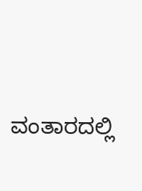ವಂತಾರದಲ್ಲಿ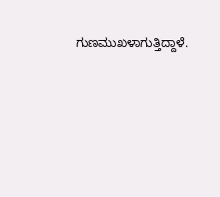ಗುಣಮುಖಳಾಗುತ್ತಿದ್ದಾಳೆ.